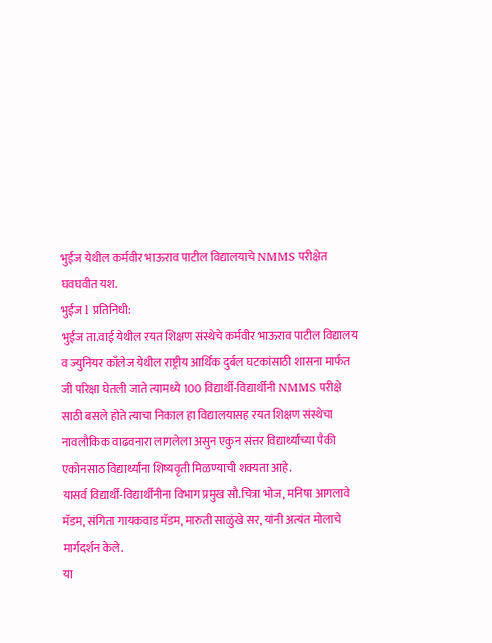भुईंज येथील कर्मवीर भाऊराव पाटील विद्यालयाचे NMMS परीक्षेत घवघवीत यश.
भुईंज l प्रतिनिधी:
भुईंज ता.वाई येथील रयत शिक्षण संस्थेचे कर्मवीर भाऊराव पाटील विद्यालय व ज्युनियर काँलेज येथील राष्ट्रीय आर्थिक दुर्बल घटकांसाठी शासना मार्फत जी परिक्षा घेतली जाते त्यामध्ये 100 विद्यार्थी-विद्यार्थीनी NMMS परीक्षे साठी बसले होते त्याचा निकाल हा विद्यालयासह रयत शिक्षण संस्थेचा नावलौकिक वाढवनारा लागलेला असुन एकुन संत्तर विद्यार्थ्यांच्या पैकी एकोनसाठ विद्यार्थ्यांना शिष्यवृती मिळण्याची शक्यता आहे.
यासर्व विद्यार्थी-विद्यार्थींनीना विभाग प्रमुख सौ.चित्रा भोज, मनिषा आगलावे मॅडम, संगिता गायकवाड मॅडम, मारुती साळुंखे सर, यांनी अत्यंत मोलाचे मार्गदर्शन केले.
या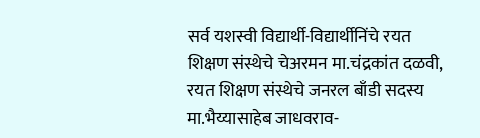सर्व यशस्वी विद्यार्थी-विद्यार्थीनिंचे रयत शिक्षण संस्थेचे चेअरमन मा.चंद्रकांत दळवी, रयत शिक्षण संस्थेचे जनरल बाँडी सदस्य मा.भैय्यासाहेब जाधवराव-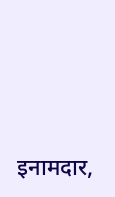इनामदार,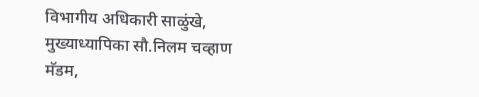विभागीय अधिकारी साळुंखे, मुख्याध्यापिका सौ.निलम चव्हाण मॅडम,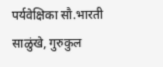पर्यवेक्षिका सौ.भारती साळुंखे, गुरुकुल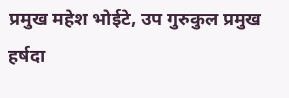प्रमुख महेश भोईटे, उप गुरुकुल प्रमुख हर्षदा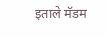इताले मॅडम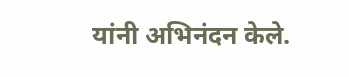यांनी अभिनंदन केले.